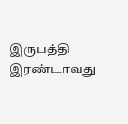இருபத்தி இரண்டாவது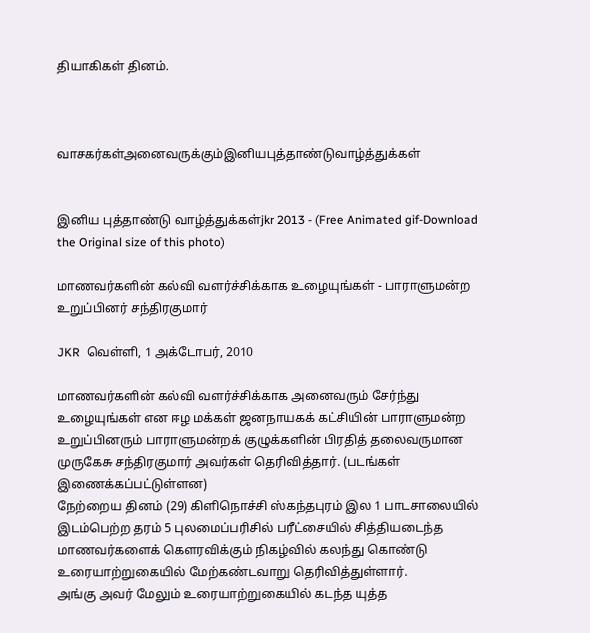தியாகிகள் தினம்.



வாசகர்கள்அனைவருக்கும்இனியபுத்தாண்டுவாழ்த்துக்கள்


இனிய புத்தாண்டு வாழ்த்துக்கள்jkr 2013 - (Free Animated gif-Download the Original size of this photo)

மாணவர்களின் கல்வி வளர்ச்சிக்காக உழையுங்கள் - பாராளுமன்ற உறுப்பினர் சந்திரகுமார்

JKR  வெள்ளி, 1 அக்டோபர், 2010

மாணவர்களின் கல்வி வளர்ச்சிக்காக அனைவரும் சேர்ந்து உழையுங்கள் என ஈழ மக்கள் ஜனநாயகக் கட்சியின் பாராளுமன்ற உறுப்பினரும் பாராளுமன்றக் குழுக்களின் பிரதித் தலைவருமான முருகேசு சந்திரகுமார் அவர்கள் தெரிவித்தார். (படங்கள் இணைக்கப்பட்டுள்ளன)
நேற்றைய தினம் (29) கிளிநொச்சி ஸ்கந்தபுரம் இல 1 பாடசாலையில் இடம்பெற்ற தரம் 5 புலமைப்பரிசில் பரீட்சையில் சித்தியடைந்த மாணவர்களைக் கௌரவிக்கும் நிகழ்வில் கலந்து கொண்டு உரையாற்றுகையில் மேற்கண்டவாறு தெரிவித்துள்ளார்.
அங்கு அவர் மேலும் உரையாற்றுகையில் கடந்த யுத்த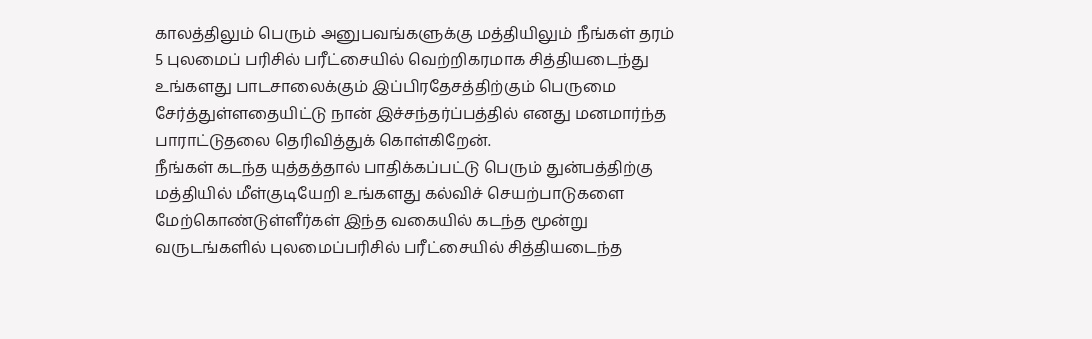காலத்திலும் பெரும் அனுபவங்களுக்கு மத்தியிலும் நீங்கள் தரம் 5 புலமைப் பரிசில் பரீட்சையில் வெற்றிகரமாக சித்தியடைந்து உங்களது பாடசாலைக்கும் இப்பிரதேசத்திற்கும் பெருமை சேர்த்துள்ளதையிட்டு நான் இச்சந்தர்ப்பத்தில் எனது மனமார்ந்த பாராட்டுதலை தெரிவித்துக் கொள்கிறேன்.
நீங்கள் கடந்த யுத்தத்தால் பாதிக்கப்பட்டு பெரும் துன்பத்திற்கு மத்தியில் மீள்குடியேறி உங்களது கல்விச் செயற்பாடுகளை மேற்கொண்டுள்ளீர்கள் இந்த வகையில் கடந்த மூன்று வருடங்களில் புலமைப்பரிசில் பரீட்சையில் சித்தியடைந்த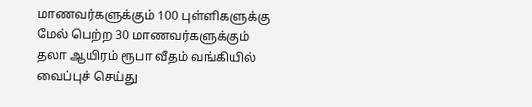மாணவர்களுக்கும் 100 புள்ளிகளுக்கு மேல் பெற்ற 30 மாணவர்களுக்கும் தலா ஆயிரம் ரூபா வீதம் வங்கியில் வைப்புச் செய்து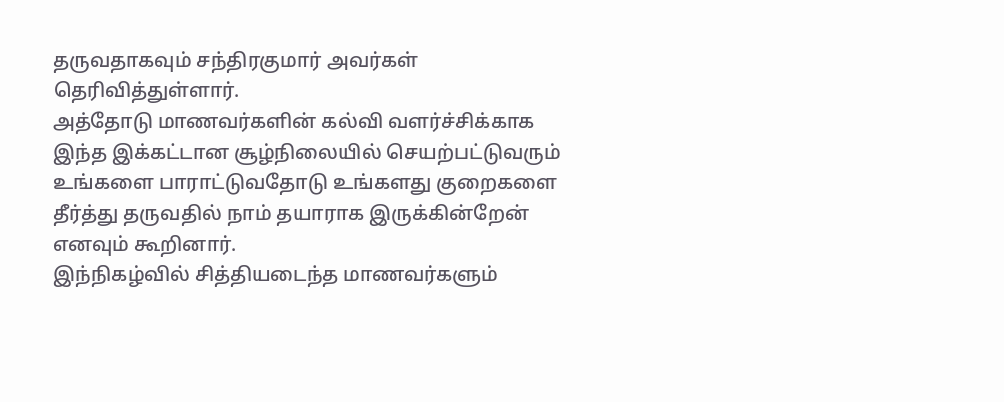தருவதாகவும் சந்திரகுமார் அவர்கள் தெரிவித்துள்ளார்.
அத்தோடு மாணவர்களின் கல்வி வளர்ச்சிக்காக இந்த இக்கட்டான சூழ்நிலையில் செயற்பட்டுவரும் உங்களை பாராட்டுவதோடு உங்களது குறைகளை தீர்த்து தருவதில் நாம் தயாராக இருக்கின்றேன் எனவும் கூறினார்.
இந்நிகழ்வில் சித்தியடைந்த மாணவர்களும்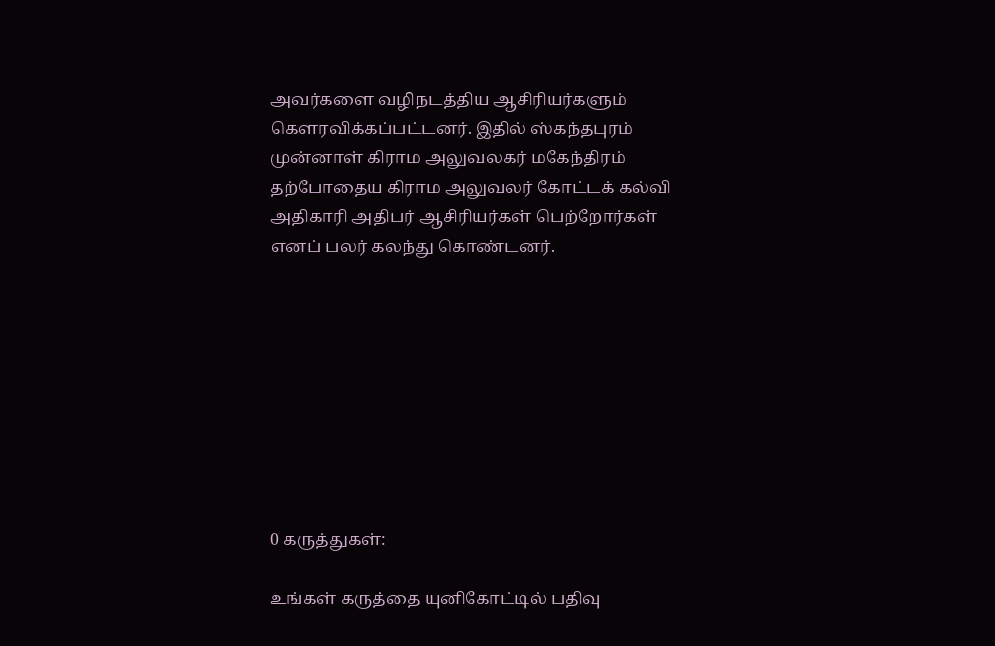அவர்களை வழிநடத்திய ஆசிரியர்களும் கௌரவிக்கப்பட்டனர். இதில் ஸ்கந்தபுரம் முன்னாள் கிராம அலுவலகர் மகேந்திரம் தற்போதைய கிராம அலுவலர் கோட்டக் கல்வி அதிகாரி அதிபர் ஆசிரியர்கள் பெற்றோர்கள் எனப் பலர் கலந்து கொண்டனர்.









0 கருத்துகள்:

உங்கள் கருத்தை யுனிகோட்டில் பதிவு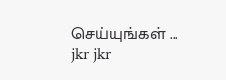செய்யுங்கள் ...
jkr jkr